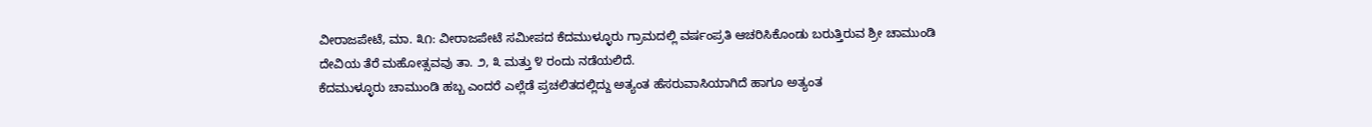ವೀರಾಜಪೇಟೆ, ಮಾ. ೩೧: ವೀರಾಜಪೇಟೆ ಸಮೀಪದ ಕೆದಮುಳ್ಳೂರು ಗ್ರಾಮದಲ್ಲಿ ವರ್ಷಂಪ್ರತಿ ಆಚರಿಸಿಕೊಂಡು ಬರುತ್ತಿರುವ ಶ್ರೀ ಚಾಮುಂಡಿ ದೇವಿಯ ತೆರೆ ಮಹೋತ್ಸವವು ತಾ. ೨, ೩ ಮತ್ತು ೪ ರಂದು ನಡೆಯಲಿದೆ.
ಕೆದಮುಳ್ಳೂರು ಚಾಮುಂಡಿ ಹಬ್ಬ ಎಂದರೆ ಎಲ್ಲೆಡೆ ಪ್ರಚಲಿತದಲ್ಲಿದ್ದು ಅತ್ಯಂತ ಹೆಸರುವಾಸಿಯಾಗಿದೆ ಹಾಗೂ ಅತ್ಯಂತ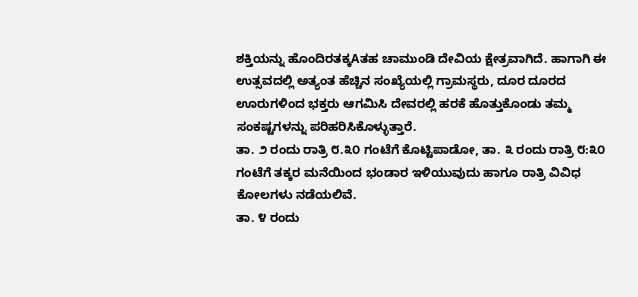ಶಕ್ತಿಯನ್ನು ಹೊಂದಿರತಕ್ಕAತಹ ಚಾಮುಂಡಿ ದೇವಿಯ ಕ್ಷೇತ್ರವಾಗಿದೆ. ಹಾಗಾಗಿ ಈ ಉತ್ಸವದಲ್ಲಿ ಅತ್ಯಂತ ಹೆಚ್ಚಿನ ಸಂಖ್ಯೆಯಲ್ಲಿ ಗ್ರಾಮಸ್ಥರು, ದೂರ ದೂರದ ಊರುಗಳಿಂದ ಭಕ್ತರು ಆಗಮಿಸಿ ದೇವರಲ್ಲಿ ಹರಕೆ ಹೊತ್ತುಕೊಂಡು ತಮ್ಮ ಸಂಕಷ್ಟಗಳನ್ನು ಪರಿಹರಿಸಿಕೊಳ್ಳುತ್ತಾರೆ.
ತಾ. ೨ ರಂದು ರಾತ್ರಿ ೮.೩೦ ಗಂಟೆಗೆ ಕೊಟ್ಟಿಪಾಡೋ, ತಾ. ೩ ರಂದು ರಾತ್ರಿ ೮:೩೦ ಗಂಟೆಗೆ ತಕ್ಕರ ಮನೆಯಿಂದ ಭಂಡಾರ ಇಳಿಯುವುದು ಹಾಗೂ ರಾತ್ರಿ ವಿವಿಧ ಕೋಲಗಳು ನಡೆಯಲಿವೆ.
ತಾ. ೪ ರಂದು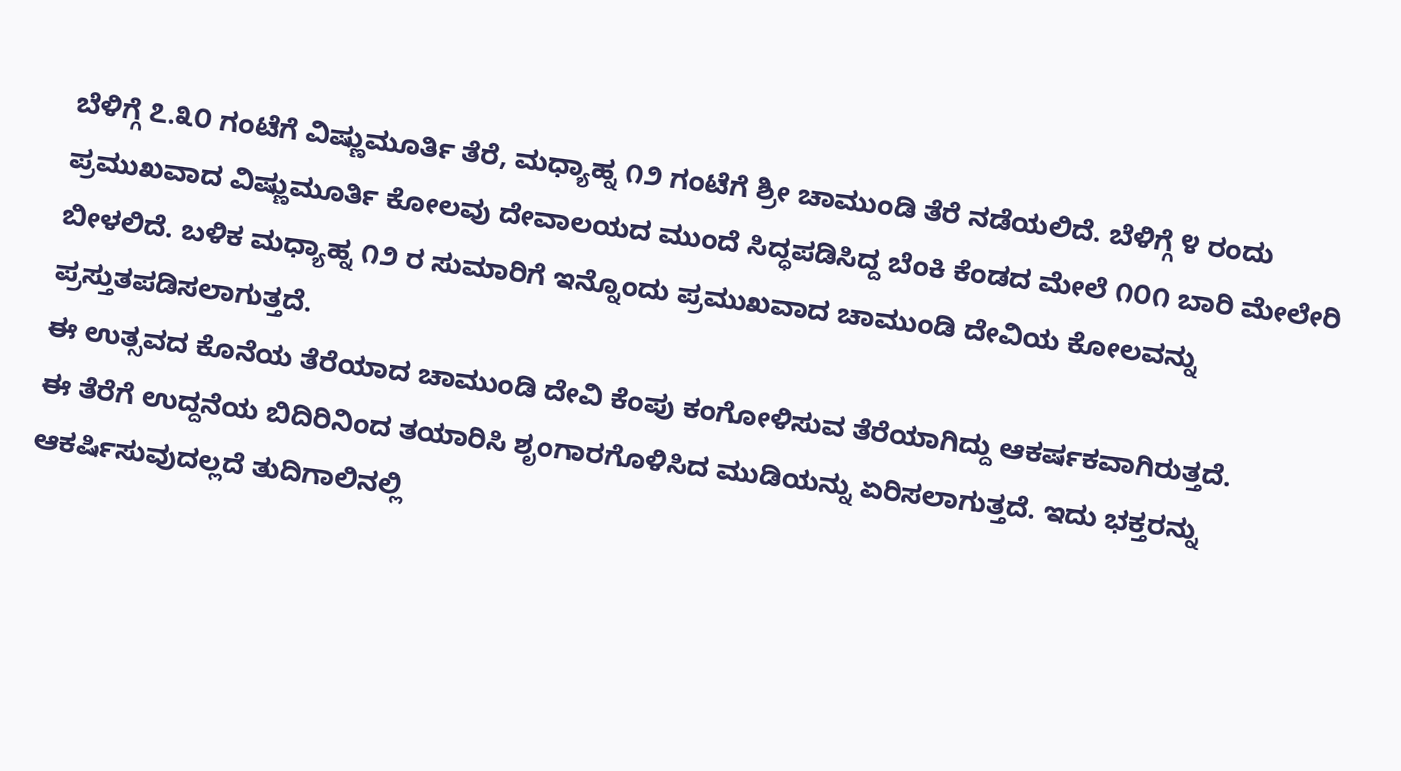ಬೆಳಿಗ್ಗೆ ೭.೩೦ ಗಂಟೆಗೆ ವಿಷ್ಣುಮೂರ್ತಿ ತೆರೆ, ಮಧ್ಯಾಹ್ನ ೧೨ ಗಂಟೆಗೆ ಶ್ರೀ ಚಾಮುಂಡಿ ತೆರೆ ನಡೆಯಲಿದೆ. ಬೆಳಿಗ್ಗೆ ೪ ರಂದು ಪ್ರಮುಖವಾದ ವಿಷ್ಣುಮೂರ್ತಿ ಕೋಲವು ದೇವಾಲಯದ ಮುಂದೆ ಸಿದ್ಧಪಡಿಸಿದ್ದ ಬೆಂಕಿ ಕೆಂಡದ ಮೇಲೆ ೧೦೧ ಬಾರಿ ಮೇಲೇರಿ ಬೀಳಲಿದೆ. ಬಳಿಕ ಮಧ್ಯಾಹ್ನ ೧೨ ರ ಸುಮಾರಿಗೆ ಇನ್ನೊಂದು ಪ್ರಮುಖವಾದ ಚಾಮುಂಡಿ ದೇವಿಯ ಕೋಲವನ್ನು ಪ್ರಸ್ತುತಪಡಿಸಲಾಗುತ್ತದೆ.
ಈ ಉತ್ಸವದ ಕೊನೆಯ ತೆರೆಯಾದ ಚಾಮುಂಡಿ ದೇವಿ ಕೆಂಪು ಕಂಗೋಳಿಸುವ ತೆರೆಯಾಗಿದ್ದು ಆಕರ್ಷಕವಾಗಿರುತ್ತದೆ.
ಈ ತೆರೆಗೆ ಉದ್ದನೆಯ ಬಿದಿರಿನಿಂದ ತಯಾರಿಸಿ ಶೃಂಗಾರಗೊಳಿಸಿದ ಮುಡಿಯನ್ನು ಏರಿಸಲಾಗುತ್ತದೆ. ಇದು ಭಕ್ತರನ್ನು ಆಕರ್ಷಿಸುವುದಲ್ಲದೆ ತುದಿಗಾಲಿನಲ್ಲಿ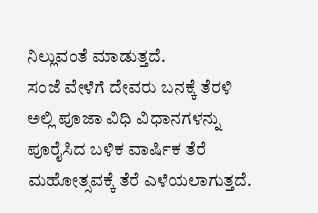ನಿಲ್ಲುವಂತೆ ಮಾಡುತ್ತದೆ.
ಸಂಜೆ ವೇಳೆಗೆ ದೇವರು ಬನಕ್ಕೆ ತೆರಳಿ ಅಲ್ಲಿ ಪೂಜಾ ವಿಧಿ ವಿಧಾನಗಳನ್ನು ಪೂರೈಸಿದ ಬಳಿಕ ವಾರ್ಷಿಕ ತೆರೆ ಮಹೋತ್ಸವಕ್ಕೆ ತೆರೆ ಎಳೆಯಲಾಗುತ್ತದೆ.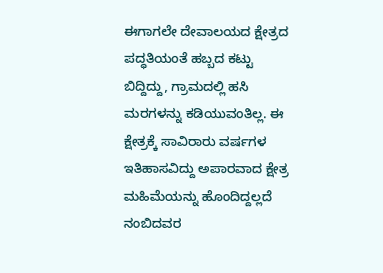ಈಗಾಗಲೇ ದೇವಾಲಯದ ಕ್ಷೇತ್ರದ ಪದ್ಧತಿಯಂತೆ ಹಬ್ಬದ ಕಟ್ಟು ಬಿದ್ದಿದ್ದು, ಗ್ರಾಮದಲ್ಲಿ ಹಸಿ ಮರಗಳನ್ನು ಕಡಿಯುವಂತಿಲ್ಲ. ಈ ಕ್ಷೇತ್ರಕ್ಕೆ ಸಾವಿರಾರು ವರ್ಷಗಳ ಇತಿಹಾಸವಿದ್ದು ಅಪಾರವಾದ ಕ್ಷೇತ್ರ ಮಹಿಮೆಯನ್ನು ಹೊಂದಿದ್ದಲ್ಲದೆ ನಂಬಿದವರ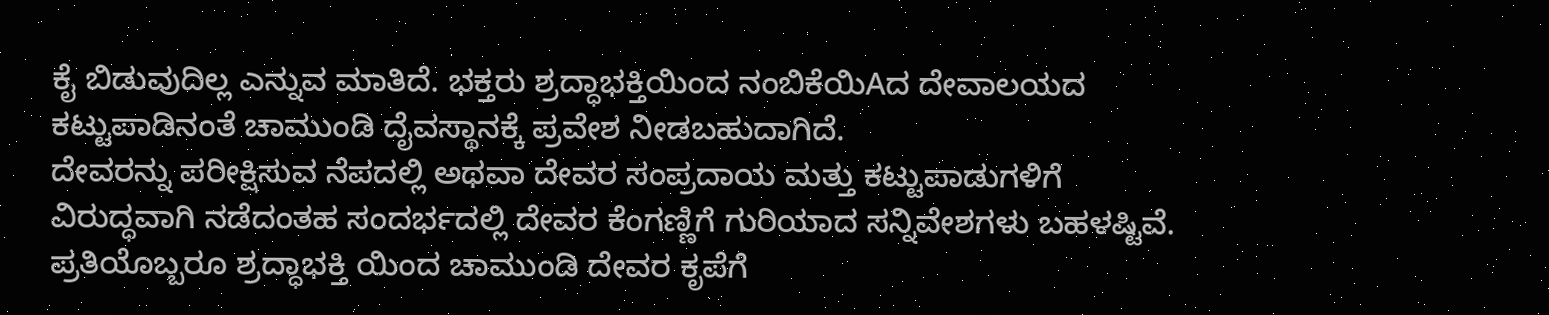ಕೈ ಬಿಡುವುದಿಲ್ಲ ಎನ್ನುವ ಮಾತಿದೆ. ಭಕ್ತರು ಶ್ರದ್ಧಾಭಕ್ತಿಯಿಂದ ನಂಬಿಕೆಯಿAದ ದೇವಾಲಯದ ಕಟ್ಟುಪಾಡಿನಂತೆ ಚಾಮುಂಡಿ ದೈವಸ್ಥಾನಕ್ಕೆ ಪ್ರವೇಶ ನೀಡಬಹುದಾಗಿದೆ.
ದೇವರನ್ನು ಪರೀಕ್ಷಿಸುವ ನೆಪದಲ್ಲಿ ಅಥವಾ ದೇವರ ಸಂಪ್ರದಾಯ ಮತ್ತು ಕಟ್ಟುಪಾಡುಗಳಿಗೆ ವಿರುದ್ಧವಾಗಿ ನಡೆದಂತಹ ಸಂದರ್ಭದಲ್ಲಿ ದೇವರ ಕೆಂಗಣ್ಣಿಗೆ ಗುರಿಯಾದ ಸನ್ನಿವೇಶಗಳು ಬಹಳಷ್ಟಿವೆ.
ಪ್ರತಿಯೊಬ್ಬರೂ ಶ್ರದ್ಧಾಭಕ್ತಿ ಯಿಂದ ಚಾಮುಂಡಿ ದೇವರ ಕೃಪೆಗೆ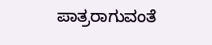ಪಾತ್ರರಾಗುವಂತೆ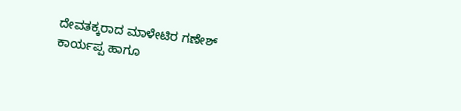ದೇವತಕ್ಕರಾದ ಮಾಳೇಟಿರ ಗಣೇಶ್ ಕಾರ್ಯಪ್ಪ ಹಾಗೂ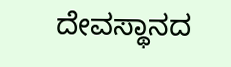ದೇವಸ್ಥಾನದ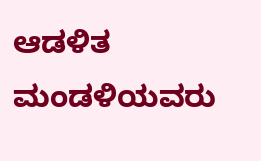ಆಡಳಿತ ಮಂಡಳಿಯವರು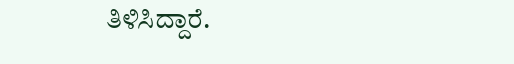ತಿಳಿಸಿದ್ದಾರೆ.